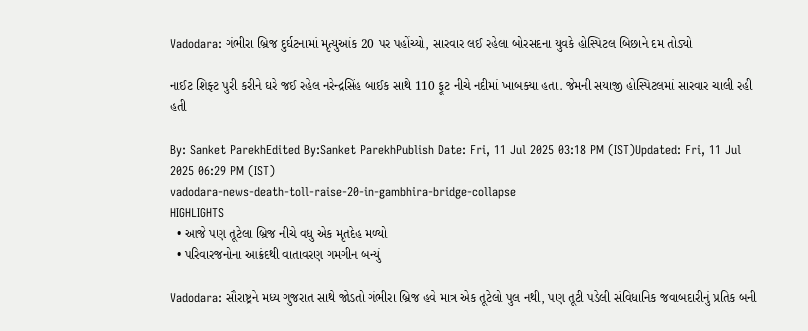Vadodara: ગંભીરા બ્રિજ દુર્ઘટનામાં મૃત્યુઆંક 20 પર પહોંચ્યો, સારવાર લઈ રહેલા બોરસદના યુવકે હોસ્પિટલ બિછાને દમ તોડ્યો

નાઈટ શિફ્ટ પુરી કરીને ઘરે જઈ રહેલ નરેન્દ્રસિંહ બાઈક સાથે 110 ફૂટ નીચે નદીમાં ખાબક્યા હતા. જેમની સયાજી હોસ્પિટલમાં સારવાર ચાલી રહી હતી

By: Sanket ParekhEdited By:Sanket ParekhPublish Date: Fri, 11 Jul 2025 03:18 PM (IST)Updated: Fri, 11 Jul 2025 06:29 PM (IST)
vadodara-news-death-toll-raise-20-in-gambhira-bridge-collapse
HIGHLIGHTS
  • આજે પણ તૂટેલા બ્રિજ નીચે વધુ એક મૃતદેહ મળ્યો
  • પરિવારજનોના આક્રંદથી વાતાવરણ ગમગીન બન્યું

Vadodara: સૌરાષ્ટ્રને મધ્ય ગુજરાત સાથે જોડતો ગંભીરા બ્રિજ હવે માત્ર એક તૂટેલો પુલ નથી, પણ તૂટી પડેલી સંવિધાનિક જવાબદારીનું પ્રતિક બની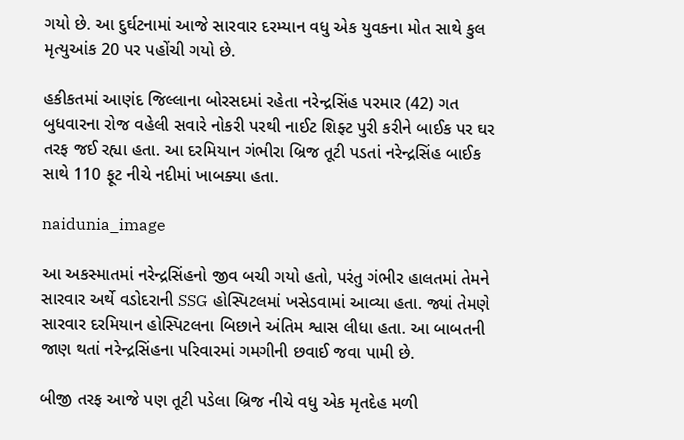ગયો છે. આ દુર્ઘટનામાં આજે સારવાર દરમ્યાન વધુ એક યુવકના મોત સાથે કુલ મૃત્યુઆંક 20 પર પહોંચી ગયો છે.

હકીકતમાં આણંદ જિલ્લાના બોરસદમાં રહેતા નરેન્દ્રસિંહ પરમાર (42) ગત બુધવારના રોજ વહેલી સવારે નોકરી પરથી નાઈટ શિફ્ટ પુરી કરીને બાઈક પર ઘર તરફ જઈ રહ્યા હતા. આ દરમિયાન ગંભીરા બ્રિજ તૂટી પડતાં નરેન્દ્રસિંહ બાઈક સાથે 110 ફૂટ નીચે નદીમાં ખાબક્યા હતા.

naidunia_image

આ અકસ્માતમાં નરેન્દ્રસિંહનો જીવ બચી ગયો હતો, પરંતુ ગંભીર હાલતમાં તેમને સારવાર અર્થે વડોદરાની SSG હોસ્પિટલમાં ખસેડવામાં આવ્યા હતા. જ્યાં તેમણે સારવાર દરમિયાન હોસ્પિટલના બિછાને અંતિમ શ્વાસ લીધા હતા. આ બાબતની જાણ થતાં નરેન્દ્રસિંહના પરિવારમાં ગમગીની છવાઈ જવા પામી છે.

બીજી તરફ આજે પણ તૂટી પડેલા બ્રિજ નીચે વધુ એક મૃતદેહ મળી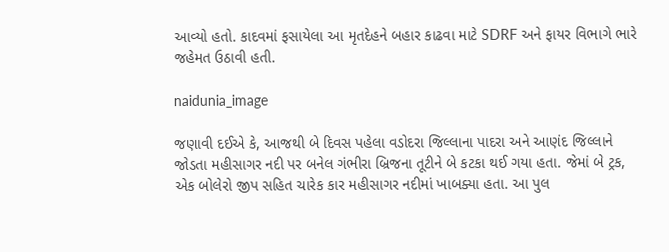આવ્યો હતો. કાદવમાં ફસાયેલા આ મૃતદેહને બહાર કાઢવા માટે SDRF અને ફાયર વિભાગે ભારે જહેમત ઉઠાવી હતી.

naidunia_image

જણાવી દઈએ કે, આજથી બે દિવસ પહેલા વડોદરા જિલ્લાના પાદરા અને આણંદ જિલ્લાને જોડતા મહીસાગર નદી પર બનેલ ગંભીરા બ્રિજના તૂટીને બે કટકા થઈ ગયા હતા. જેમાં બે ટ્રક, એક બોલેરો જીપ સહિત ચારેક કાર મહીસાગર નદીમાં ખાબક્યા હતા. આ પુલ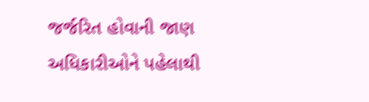જર્જરિત હોવાની જાણ અધિકારીઓને પહેલાથી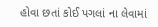હોવા છતાં કોઈ પગલાં ના લેવામાં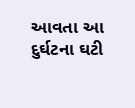આવતા આ દુર્ઘટના ઘટી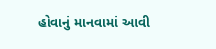હોવાનું માનવામાં આવી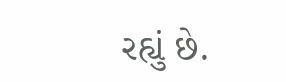રહ્યું છે.